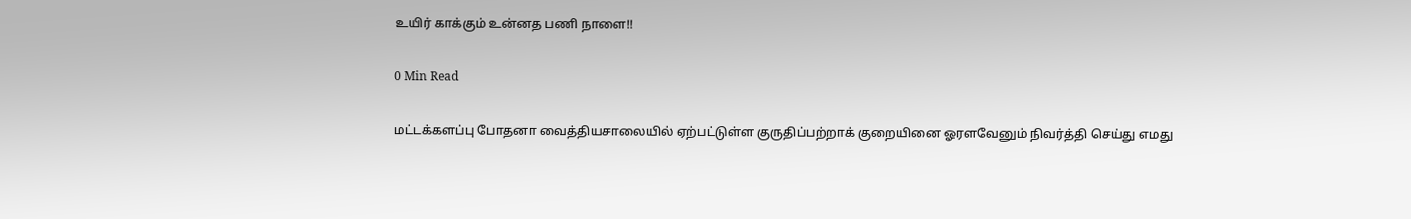உயிர் காக்கும் உன்னத பணி நாளை!!

0 Min Read

மட்டக்களப்பு போதனா வைத்தியசாலையில் ஏற்பட்டுள்ள குருதிப்பற்றாக் குறையினை ஓரளவேனும் நிவர்த்தி செய்து எமது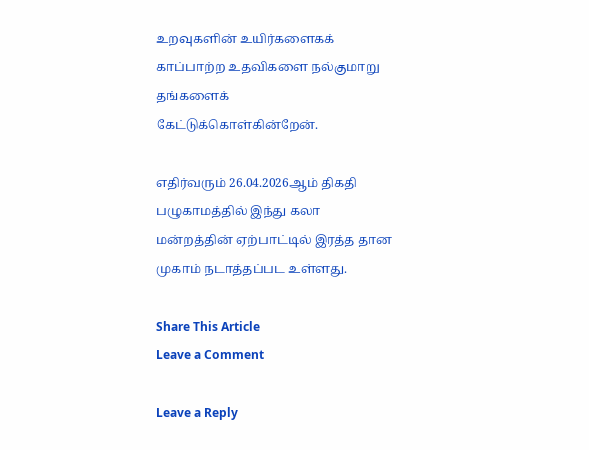உறவுகளின் உயிர்களைகக் காப்பாற்ற உதவிகளை நல்குமாறு தங்களைக் கேட்டுக்கொள்கின்றேன்.

எதிர்வரும் 26.04.2026ஆம் திகதி பழுகாமத்தில் இந்து கலா மன்றத்தின் ஏற்பாட்டில் இரத்த தான முகாம் நடாத்தப்பட உள்ளது.

Share This Article
Leave a Comment

Leave a Reply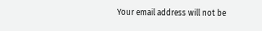Your email address will not be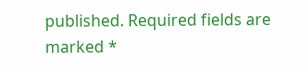published. Required fields are marked *